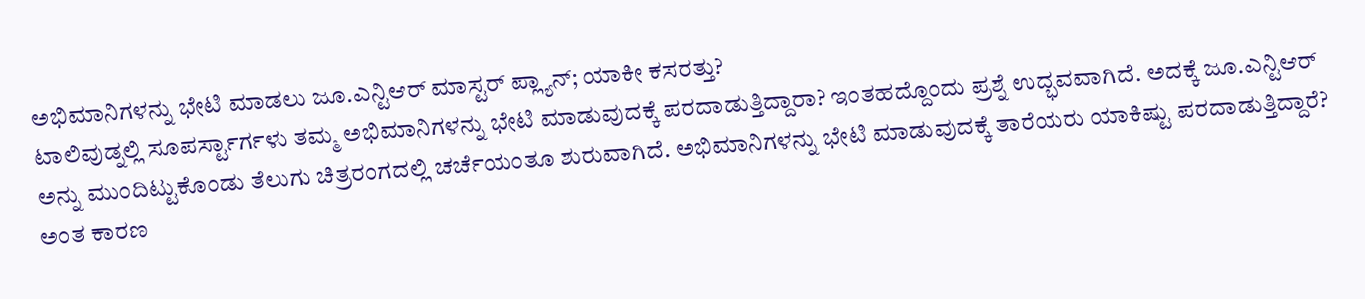ಅಭಿಮಾನಿಗಳನ್ನು ಭೇಟಿ ಮಾಡಲು ಜೂ.ಎನ್ಟಿಆರ್ ಮಾಸ್ಟರ್ ಪ್ಲ್ಯಾನ್; ಯಾಕೀ ಕಸರತ್ತು?
ಟಾಲಿವುಡ್ನಲ್ಲಿ ಸೂಪರ್ಸ್ಟಾರ್ಗಳು ತಮ್ಮ ಅಭಿಮಾನಿಗಳನ್ನು ಭೇಟಿ ಮಾಡುವುದಕ್ಕೆ ಪರದಾಡುತ್ತಿದ್ದಾರಾ? ಇಂತಹದ್ದೊಂದು ಪ್ರಶ್ನೆ ಉದ್ಭವವಾಗಿದೆ. ಅದಕ್ಕೆ ಜೂ.ಎನ್ಟಿಆರ್ ಅನ್ನು ಮುಂದಿಟ್ಟುಕೊಂಡು ತೆಲುಗು ಚಿತ್ರರಂಗದಲ್ಲಿ ಚರ್ಚೆಯಂತೂ ಶುರುವಾಗಿದೆ. ಅಭಿಮಾನಿಗಳನ್ನು ಭೇಟಿ ಮಾಡುವುದಕ್ಕೆ ತಾರೆಯರು ಯಾಕಿಷ್ಟು ಪರದಾಡುತ್ತಿದ್ದಾರೆ? ಅಂತ ಕಾರಣ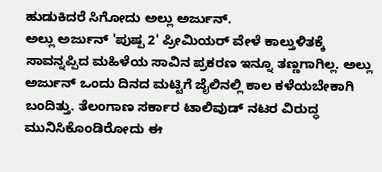ಹುಡುಕಿದರೆ ಸಿಗೋದು ಅಲ್ಲು ಅರ್ಜುನ್.
ಅಲ್ಲು ಅರ್ಜುನ್ 'ಪುಷ್ಪ 2' ಪ್ರೀಮಿಯರ್ ವೇಳೆ ಕಾಲ್ತುಳಿತಕ್ಕೆ ಸಾವನ್ನಪ್ಪಿದ ಮಹಿಳೆಯ ಸಾವಿನ ಪ್ರಕರಣ ಇನ್ನೂ ತಣ್ಣಗಾಗಿಲ್ಲ. ಅಲ್ಲು ಅರ್ಜುನ್ ಒಂದು ದಿನದ ಮಟ್ಟಿಗೆ ಜೈಲಿನಲ್ಲಿ ಕಾಲ ಕಳೆಯಬೇಕಾಗಿ ಬಂದಿತ್ತು. ತೆಲಂಗಾಣ ಸರ್ಕಾರ ಟಾಲಿವುಡ್ ನಟರ ವಿರುದ್ಧ ಮುನಿಸಿಕೊಂಡಿರೋದು ಈ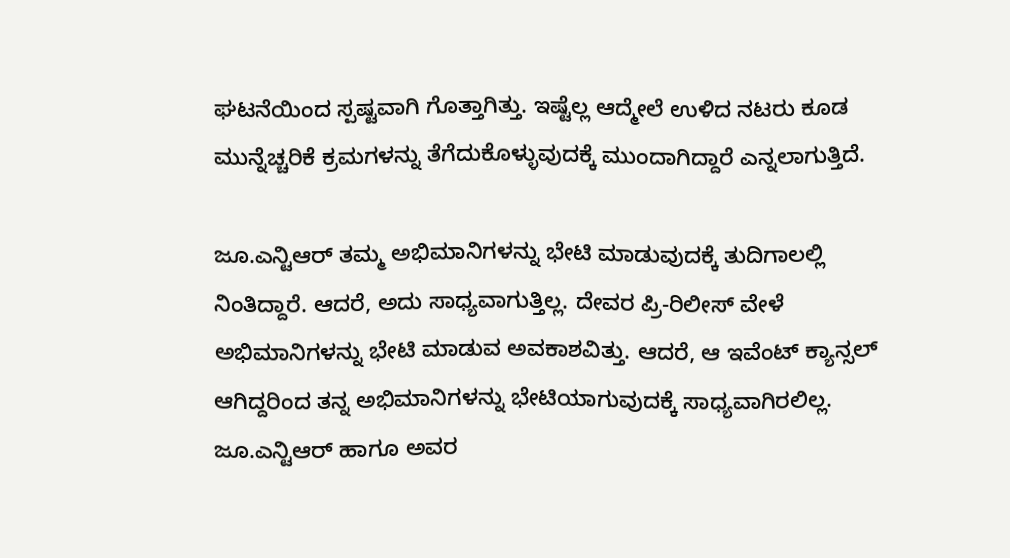ಘಟನೆಯಿಂದ ಸ್ಪಷ್ಟವಾಗಿ ಗೊತ್ತಾಗಿತ್ತು. ಇಷ್ಟೆಲ್ಲ ಆದ್ಮೇಲೆ ಉಳಿದ ನಟರು ಕೂಡ ಮುನ್ನೆಚ್ಚರಿಕೆ ಕ್ರಮಗಳನ್ನು ತೆಗೆದುಕೊಳ್ಳುವುದಕ್ಕೆ ಮುಂದಾಗಿದ್ದಾರೆ ಎನ್ನಲಾಗುತ್ತಿದೆ.

ಜೂ.ಎನ್ಟಿಆರ್ ತಮ್ಮ ಅಭಿಮಾನಿಗಳನ್ನು ಭೇಟಿ ಮಾಡುವುದಕ್ಕೆ ತುದಿಗಾಲಲ್ಲಿ ನಿಂತಿದ್ದಾರೆ. ಆದರೆ, ಅದು ಸಾಧ್ಯವಾಗುತ್ತಿಲ್ಲ. ದೇವರ ಪ್ರಿ-ರಿಲೀಸ್ ವೇಳೆ ಅಭಿಮಾನಿಗಳನ್ನು ಭೇಟಿ ಮಾಡುವ ಅವಕಾಶವಿತ್ತು. ಆದರೆ, ಆ ಇವೆಂಟ್ ಕ್ಯಾನ್ಸಲ್ ಆಗಿದ್ದರಿಂದ ತನ್ನ ಅಭಿಮಾನಿಗಳನ್ನು ಭೇಟಿಯಾಗುವುದಕ್ಕೆ ಸಾಧ್ಯವಾಗಿರಲಿಲ್ಲ. ಜೂ.ಎನ್ಟಿಆರ್ ಹಾಗೂ ಅವರ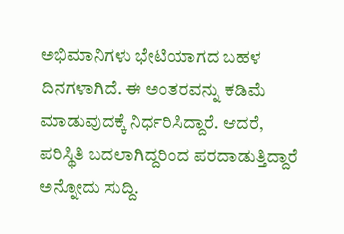ಅಭಿಮಾನಿಗಳು ಭೇಟಿಯಾಗದ ಬಹಳ ದಿನಗಳಾಗಿದೆ. ಈ ಅಂತರವನ್ನು ಕಡಿಮೆ ಮಾಡುವುದಕ್ಕೆ ನಿರ್ಧರಿಸಿದ್ದಾರೆ. ಆದರೆ, ಪರಿಸ್ಥಿತಿ ಬದಲಾಗಿದ್ದರಿಂದ ಪರದಾಡುತ್ತಿದ್ದಾರೆ ಅನ್ನೋದು ಸುದ್ದಿ.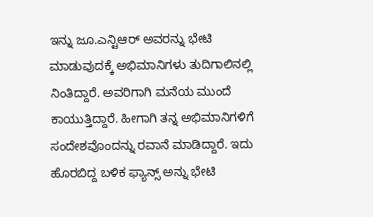ಇನ್ನು ಜೂ.ಎನ್ಟಿಆರ್ ಅವರನ್ನು ಭೇಟಿ ಮಾಡುವುದಕ್ಕೆ ಅಭಿಮಾನಿಗಳು ತುದಿಗಾಲಿನಲ್ಲಿ ನಿಂತಿದ್ದಾರೆ. ಅವರಿಗಾಗಿ ಮನೆಯ ಮುಂದೆ ಕಾಯುತ್ತಿದ್ದಾರೆ. ಹೀಗಾಗಿ ತನ್ನ ಅಭಿಮಾನಿಗಳಿಗೆ ಸಂದೇಶವೊಂದನ್ನು ರವಾನೆ ಮಾಡಿದ್ದಾರೆ. ಇದು ಹೊರಬಿದ್ದ ಬಳಿಕ ಫ್ಯಾನ್ಸ್ ಅನ್ನು ಭೇಟಿ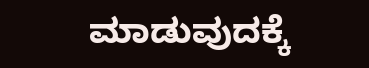ಮಾಡುವುದಕ್ಕೆ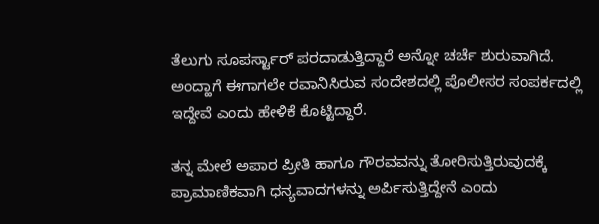ತೆಲುಗು ಸೂಪರ್ಸ್ಟಾರ್ ಪರದಾಡುತ್ತಿದ್ದಾರೆ ಅನ್ನೋ ಚರ್ಚೆ ಶುರುವಾಗಿದೆ. ಅಂದ್ಹಾಗೆ ಈಗಾಗಲೇ ರವಾನಿಸಿರುವ ಸಂದೇಶದಲ್ಲಿ ಪೊಲೀಸರ ಸಂಪರ್ಕದಲ್ಲಿ ಇದ್ದೇವೆ ಎಂದು ಹೇಳಿಕೆ ಕೊಟ್ಟಿದ್ದಾರೆ.

ತನ್ನ ಮೇಲೆ ಅಪಾರ ಪ್ರೀತಿ ಹಾಗೂ ಗೌರವವನ್ನು ತೋರಿಸುತ್ತಿರುವುದಕ್ಕೆ ಪ್ರಾಮಾಣಿಕವಾಗಿ ಧನ್ಯವಾದಗಳನ್ನು ಅರ್ಪಿಸುತ್ತಿದ್ದೇನೆ ಎಂದು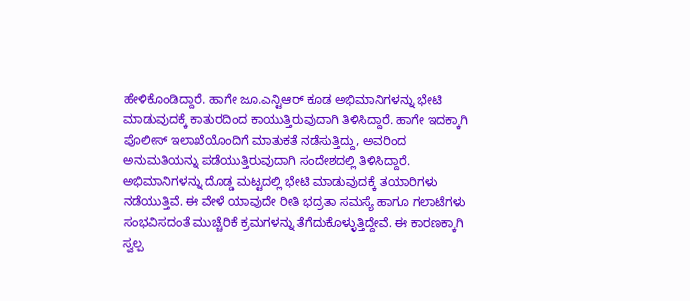ಹೇಳಿಕೊಂಡಿದ್ದಾರೆ. ಹಾಗೇ ಜೂ.ಎನ್ಟಿಆರ್ ಕೂಡ ಅಭಿಮಾನಿಗಳನ್ನು ಭೇಟಿ ಮಾಡುವುದಕ್ಕೆ ಕಾತುರದಿಂದ ಕಾಯುತ್ತಿರುವುದಾಗಿ ತಿಳಿಸಿದ್ದಾರೆ. ಹಾಗೇ ಇದಕ್ಕಾಗಿ ಪೊಲೀಸ್ ಇಲಾಖೆಯೊಂದಿಗೆ ಮಾತುಕತೆ ನಡೆಸುತ್ತಿದ್ದು, ಅವರಿಂದ ಅನುಮತಿಯನ್ನು ಪಡೆಯುತ್ತಿರುವುದಾಗಿ ಸಂದೇಶದಲ್ಲಿ ತಿಳಿಸಿದ್ದಾರೆ.
ಅಭಿಮಾನಿಗಳನ್ನು ದೊಡ್ಡ ಮಟ್ಟದಲ್ಲಿ ಭೇಟಿ ಮಾಡುವುದಕ್ಕೆ ತಯಾರಿಗಳು ನಡೆಯುತ್ತಿವೆ. ಈ ವೇಳೆ ಯಾವುದೇ ರೀತಿ ಭದ್ರತಾ ಸಮಸ್ಯೆ ಹಾಗೂ ಗಲಾಟೆಗಳು ಸಂಭವಿಸದಂತೆ ಮುಚ್ಚೆರಿಕೆ ಕ್ರಮಗಳನ್ನು ತೆಗೆದುಕೊಳ್ಳುತ್ತಿದ್ದೇವೆ. ಈ ಕಾರಣಕ್ಕಾಗಿ ಸ್ವಲ್ಪ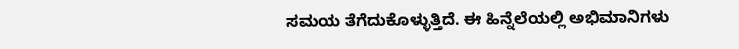ಸಮಯ ತೆಗೆದುಕೊಳ್ಳುತ್ತಿದೆ. ಈ ಹಿನ್ನೆಲೆಯಲ್ಲಿ ಅಭಿಮಾನಿಗಳು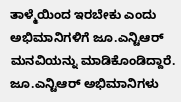ತಾಳ್ಮೆಯಿಂದ ಇರಬೇಕು ಎಂದು ಅಭಿಮಾನಿಗಳಿಗೆ ಜೂ.ಎನ್ಟಿಆರ್ ಮನವಿಯನ್ನು ಮಾಡಿಕೊಂಡಿದ್ದಾರೆ.
ಜೂ.ಎನ್ಟಿಆರ್ ಅಭಿಮಾನಿಗಳು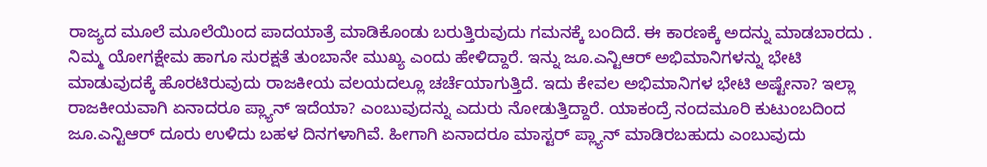ರಾಜ್ಯದ ಮೂಲೆ ಮೂಲೆಯಿಂದ ಪಾದಯಾತ್ರೆ ಮಾಡಿಕೊಂಡು ಬರುತ್ತಿರುವುದು ಗಮನಕ್ಕೆ ಬಂದಿದೆ. ಈ ಕಾರಣಕ್ಕೆ ಅದನ್ನು ಮಾಡಬಾರದು . ನಿಮ್ಮ ಯೋಗಕ್ಷೇಮ ಹಾಗೂ ಸುರಕ್ಷತೆ ತುಂಬಾನೇ ಮುಖ್ಯ ಎಂದು ಹೇಳಿದ್ದಾರೆ. ಇನ್ನು ಜೂ.ಎನ್ಟಿಆರ್ ಅಭಿಮಾನಿಗಳನ್ನು ಭೇಟಿ ಮಾಡುವುದಕ್ಕೆ ಹೊರಟಿರುವುದು ರಾಜಕೀಯ ವಲಯದಲ್ಲೂ ಚರ್ಚೆಯಾಗುತ್ತಿದೆ. ಇದು ಕೇವಲ ಅಭಿಮಾನಿಗಳ ಭೇಟಿ ಅಷ್ಟೇನಾ? ಇಲ್ಲಾ ರಾಜಕೀಯವಾಗಿ ಏನಾದರೂ ಪ್ಲ್ಯಾನ್ ಇದೆಯಾ? ಎಂಬುವುದನ್ನು ಎದುರು ನೋಡುತ್ತಿದ್ದಾರೆ. ಯಾಕಂದ್ರೆ ನಂದಮೂರಿ ಕುಟುಂಬದಿಂದ ಜೂ.ಎನ್ಟಿಆರ್ ದೂರು ಉಳಿದು ಬಹಳ ದಿನಗಳಾಗಿವೆ. ಹೀಗಾಗಿ ಏನಾದರೂ ಮಾಸ್ಟರ್ ಪ್ಲ್ಯಾನ್ ಮಾಡಿರಬಹುದು ಎಂಬುವುದು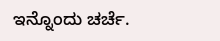ಇನ್ನೊಂದು ಚರ್ಚೆ.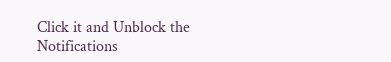Click it and Unblock the Notifications